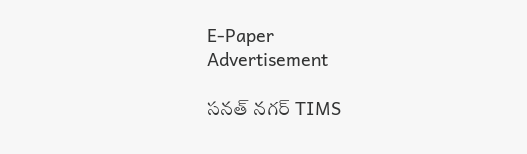E-Paper
Advertisement

సనత్ నగర్ TIMS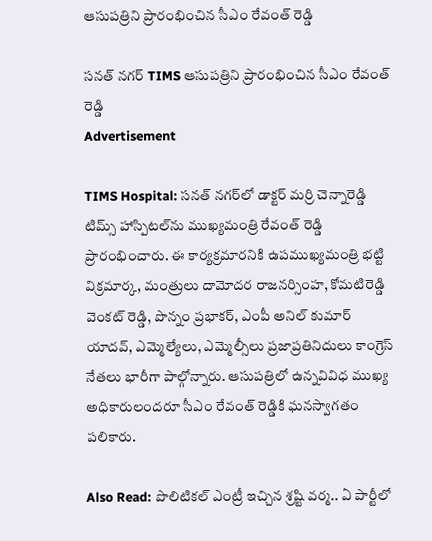ఆసుపత్రిని ప్రారంభించిన సీఎం రేవంత్ రెడ్డి

సనత్ నగర్ TIMS ఆసుపత్రిని ప్రారంభించిన సీఎం రేవంత్ రెడ్డి
Advertisement

TIMS Hospital: సనత్ నగర్‌లో డాక్టర్ మర్రి చెన్నారెడ్డి టిమ్స్ హాస్పిటల్‌ను ముఖ్యమంత్రి రేవంత్ రెడ్డి ప్రారంభించారు. ఈ కార్యక్రమారనికి ఉపముఖ్యమంత్రి భట్టి విక్రమార్క, మంత్రులు దామోదర రాజనర్సింహ, కోమటిరెడ్డి వెంకట్ రెడ్డి, పొన్నం ప్రభాకర్, ఎంపీ అనిల్ కుమార్ యాదవ్, ఎమ్మెల్యేలు, ఎమ్మెల్సీలు ప్రజాప్రతినిదులు కాంగ్రెస్ నేతలు భారీగా పాల్గోన్నారు. ఆసుపత్రిలో ఉన్నవివిధ ముఖ్య అధికారులందరూ సీఎం రేవంత్ రెడ్డికి ఘనస్వాగతం పలికారు.

Also Read: పొలిటికల్ ఎంట్రీ ఇచ్చిన శ్రష్టి వర్మ.. ఏ పార్టీలో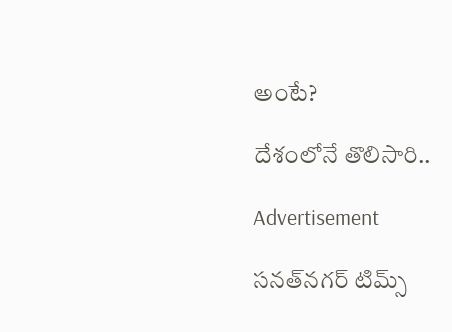అంటే?

దేశంలోనే తొలిసారి..

Advertisement

సనత్‌నగర్‌ టిమ్స్‌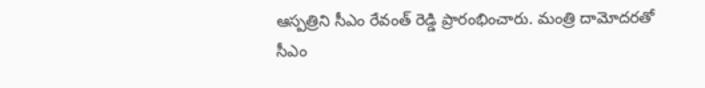ఆస్పత్రిని సీఎం రేవంత్‌ రెడ్డి ప్రారంభించారు. మంత్రి దామోదరతో సీఎం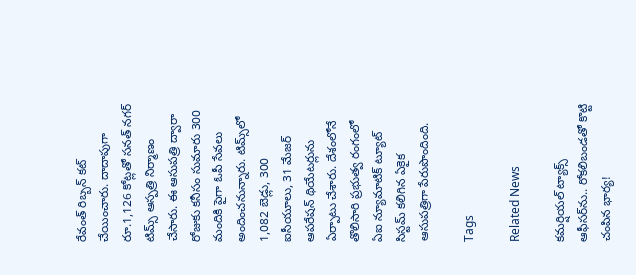రేవంత్ రిబ్బన్‌ కట్‌ చేయించారు. దాదాపుగా రూ.1,126 కోట్లతో సనత్ నగర్ టిమ్స్‌ ఆస్పత్రి నిర్మాణం చేసారు. ఈ ఆసుపత్రి ద్వారా రోజుకు కనీసం సుమారు 300 మందికి పైగా ఓపీ సేవలు అందించనున్నారు. టిమ్స్‌లో 1,082 బెడ్లు, 300 ఐసీయూలు, 31 మేజర్‌ ఆపరేషన్‌ థియేటర్లును ఏర్పాటు చేశారు. దేశంలోనే తొలిసారి ప్రభుత్వ రంగంలో ఏఐ న్యూమాటిక్‌ ట్యూట్‌ సిస్టమ్‌ కలిగిన ఏకైక ఆసుపత్రిగా పేరుపొందింది.

Tags

Related News

కమర్షియల్ ట్యాక్స్ ఆఫీసర్‌ను.. రోకలిబండతో కొట్టి చంపిన భార్య!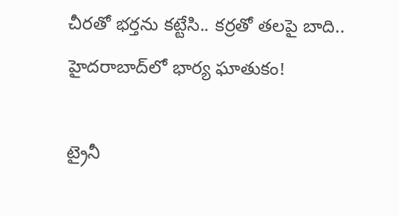చీరతో భర్తను కట్టేసి.. కర్రతో తలపై బాది.. హైదరాబాద్‌లో భార్య ఘాతుకం!

ట్రైనీ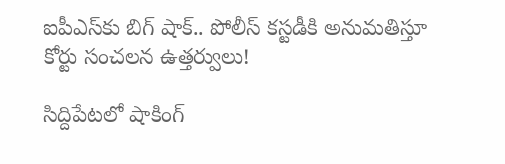ఐపీఎస్‌కు బిగ్ షాక్.. పోలీస్ కస్టడీకి అనుమతిస్తూ కోర్టు సంచలన ఉత్తర్వులు!

సిద్దిపేటలో షాకింగ్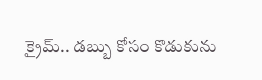క్రైమ్.. డబ్బు కోసం కొడుకును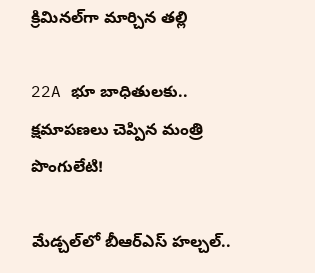క్రిమినల్‌గా మార్చిన తల్లి

22A భూ బాధితులకు.. క్షమాపణలు చెప్పిన మంత్రి పొంగులేటి!

మేడ్చల్‌లో బీఆర్‌ఎస్ హల్చల్..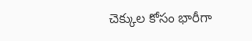చెక్కుల కోసం భారీగా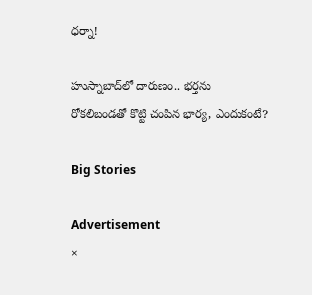ధర్నా!

హుస్నాబాద్‌లో దారుణం.. భర్తను రోకలిబండతో కొట్టి చంపిన భార్య, ఎందుకంటే?

Big Stories

Advertisement
×